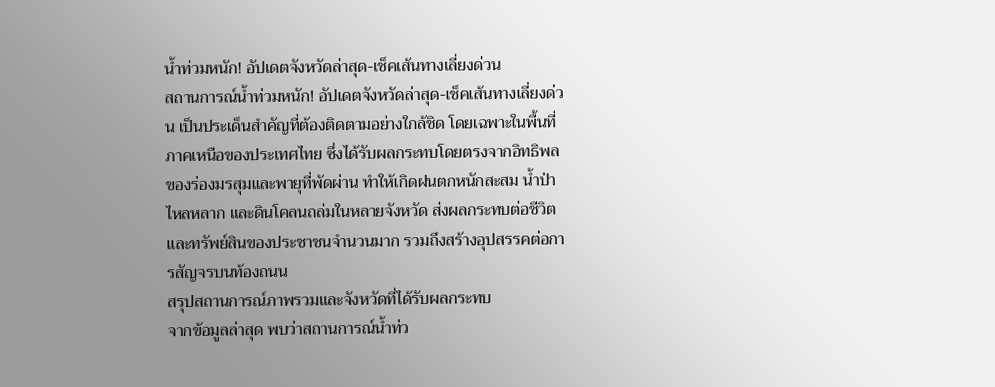น้ำท่วมหนัก! อัปเดตจังหวัดล่าสุด-เช็คเส้นทางเลี่ยงด่วน
สถานการณ์น้ำท่วมหนัก! อัปเดตจังหวัดล่าสุด-เช็คเส้นทางเลี่ยงด่วน เป็นประเด็นสำคัญที่ต้องติดตามอย่างใกล้ชิด โดยเฉพาะในพื้นที่ภาคเหนือของประเทศไทย ซึ่งได้รับผลกระทบโดยตรงจากอิทธิพลของร่องมรสุมและพายุที่พัดผ่าน ทำให้เกิดฝนตกหนักสะสม น้ำป่าไหลหลาก และดินโคลนถล่มในหลายจังหวัด ส่งผลกระทบต่อชีวิตและทรัพย์สินของประชาชนจำนวนมาก รวมถึงสร้างอุปสรรคต่อการสัญจรบนท้องถนน
สรุปสถานการณ์ภาพรวมและจังหวัดที่ได้รับผลกระทบ
จากข้อมูลล่าสุด พบว่าสถานการณ์น้ำท่ว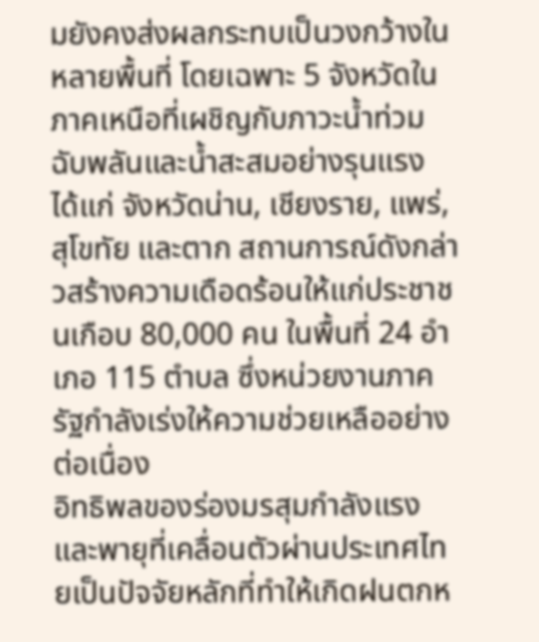มยังคงส่งผลกระทบเป็นวงกว้างในหลายพื้นที่ โดยเฉพาะ 5 จังหวัดในภาคเหนือที่เผชิญกับภาวะน้ำท่วมฉับพลันและน้ำสะสมอย่างรุนแรง ได้แก่ จังหวัดน่าน, เชียงราย, แพร่, สุโขทัย และตาก สถานการณ์ดังกล่าวสร้างความเดือดร้อนให้แก่ประชาชนเกือบ 80,000 คน ในพื้นที่ 24 อำเภอ 115 ตำบล ซึ่งหน่วยงานภาครัฐกำลังเร่งให้ความช่วยเหลืออย่างต่อเนื่อง
อิทธิพลของร่องมรสุมกำลังแรงและพายุที่เคลื่อนตัวผ่านประเทศไทยเป็นปัจจัยหลักที่ทำให้เกิดฝนตกห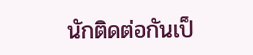นักติดต่อกันเป็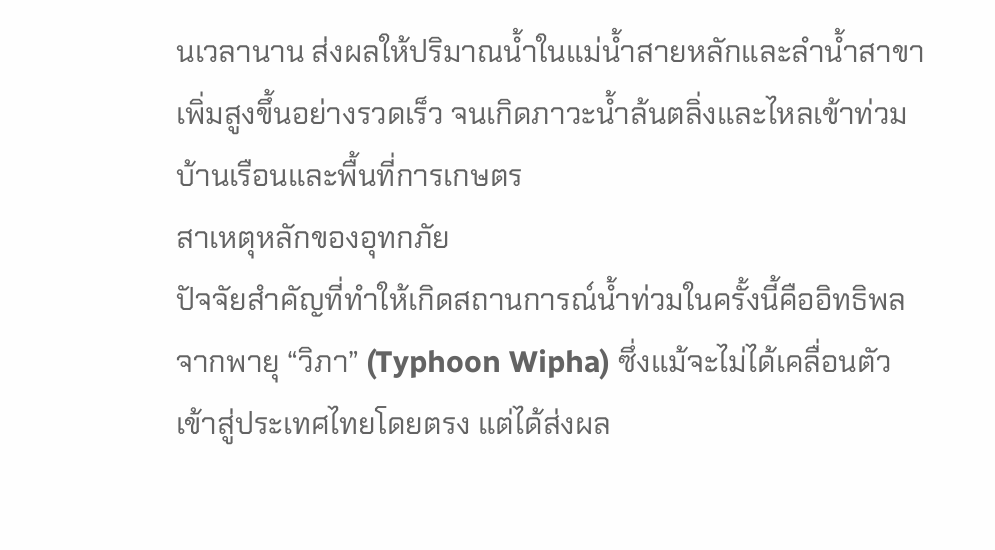นเวลานาน ส่งผลให้ปริมาณน้ำในแม่น้ำสายหลักและลำน้ำสาขาเพิ่มสูงขึ้นอย่างรวดเร็ว จนเกิดภาวะน้ำล้นตลิ่งและไหลเข้าท่วมบ้านเรือนและพื้นที่การเกษตร
สาเหตุหลักของอุทกภัย
ปัจจัยสำคัญที่ทำให้เกิดสถานการณ์น้ำท่วมในครั้งนี้คืออิทธิพลจากพายุ “วิภา” (Typhoon Wipha) ซึ่งแม้จะไม่ได้เคลื่อนตัวเข้าสู่ประเทศไทยโดยตรง แต่ได้ส่งผล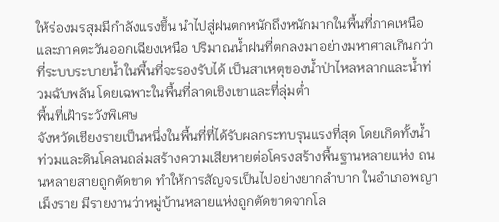ให้ร่องมรสุมมีกำลังแรงขึ้น นำไปสู่ฝนตกหนักถึงหนักมากในพื้นที่ภาคเหนือและภาคตะวันออกเฉียงเหนือ ปริมาณน้ำฝนที่ตกลงมาอย่างมหาศาลเกินกว่าที่ระบบระบายน้ำในพื้นที่จะรองรับได้ เป็นสาเหตุของน้ำป่าไหลหลากและน้ำท่วมฉับพลัน โดยเฉพาะในพื้นที่ลาดเชิงเขาและที่ลุ่มต่ำ
พื้นที่เฝ้าระวังพิเศษ
จังหวัดเชียงรายเป็นหนึ่งในพื้นที่ที่ได้รับผลกระทบรุนแรงที่สุด โดยเกิดทั้งน้ำท่วมและดินโคลนถล่มสร้างความเสียหายต่อโครงสร้างพื้นฐานหลายแห่ง ถนนหลายสายถูกตัดขาด ทำให้การสัญจรเป็นไปอย่างยากลำบาก ในอำเภอพญาเม็งราย มีรายงานว่าหมู่บ้านหลายแห่งถูกตัดขาดจากโล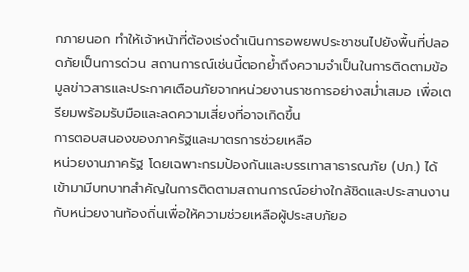กภายนอก ทำให้เจ้าหน้าที่ต้องเร่งดำเนินการอพยพประชาชนไปยังพื้นที่ปลอดภัยเป็นการด่วน สถานการณ์เช่นนี้ตอกย้ำถึงความจำเป็นในการติดตามข้อมูลข่าวสารและประกาศเตือนภัยจากหน่วยงานราชการอย่างสม่ำเสมอ เพื่อเตรียมพร้อมรับมือและลดความเสี่ยงที่อาจเกิดขึ้น
การตอบสนองของภาครัฐและมาตรการช่วยเหลือ
หน่วยงานภาครัฐ โดยเฉพาะกรมป้องกันและบรรเทาสาธารณภัย (ปภ.) ได้เข้ามามีบทบาทสำคัญในการติดตามสถานการณ์อย่างใกล้ชิดและประสานงานกับหน่วยงานท้องถิ่นเพื่อให้ความช่วยเหลือผู้ประสบภัยอ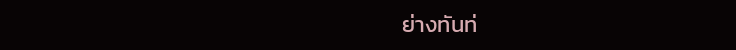ย่างทันท่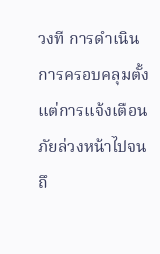วงที การดำเนินการครอบคลุมตั้งแต่การแจ้งเตือนภัยล่วงหน้าไปจนถึ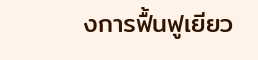งการฟื้นฟูเยียว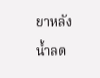ยาหลังน้ำลด